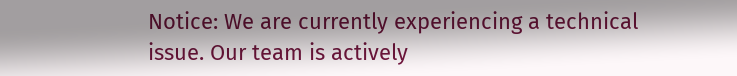Notice: We are currently experiencing a technical issue. Our team is actively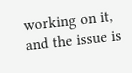working on it, and the issue is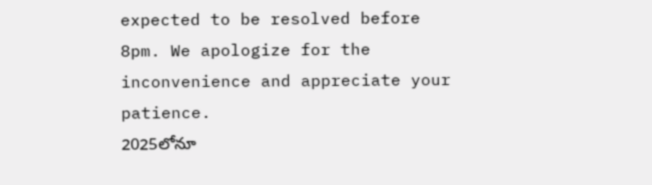expected to be resolved before 8pm. We apologize for the inconvenience and appreciate your patience.
2025లోనూ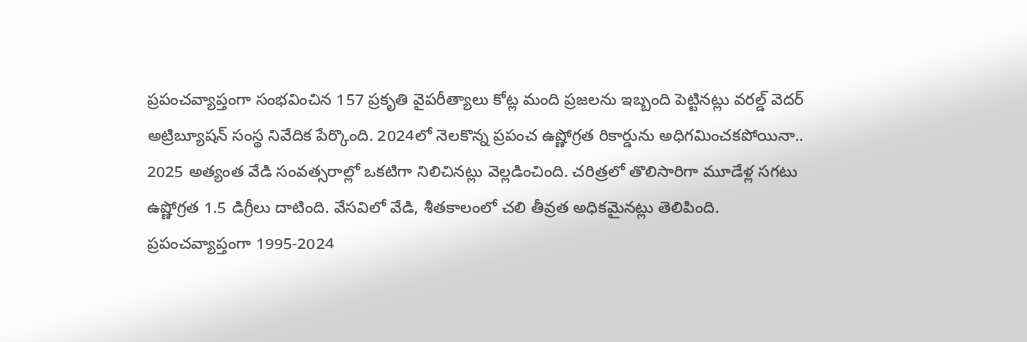ప్రపంచవ్యాప్తంగా సంభవించిన 157 ప్రకృతి వైపరీత్యాలు కోట్ల మంది ప్రజలను ఇబ్బంది పెట్టినట్లు వరల్డ్ వెదర్ అట్రిబ్యూషన్ సంస్థ నివేదిక పేర్కొంది. 2024లో నెలకొన్న ప్రపంచ ఉష్ణోగ్రత రికార్డును అధిగమించకపోయినా.. 2025 అత్యంత వేడి సంవత్సరాల్లో ఒకటిగా నిలిచినట్లు వెల్లడించింది. చరిత్రలో తొలిసారిగా మూడేళ్ల సగటు ఉష్ణోగ్రత 1.5 డిగ్రీలు దాటింది. వేసవిలో వేడి, శీతకాలంలో చలి తీవ్రత అధికమైనట్లు తెలిపింది.
ప్రపంచవ్యాప్తంగా 1995-2024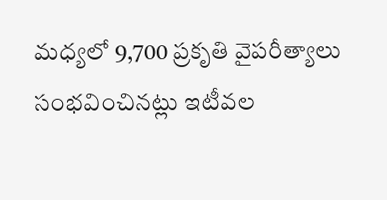మధ్యలో 9,700 ప్రకృతి వైపరీత్యాలు సంభవించినట్లు ఇటీవల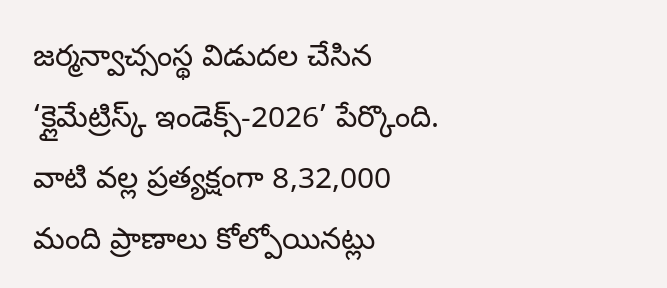జర్మన్వాచ్సంస్థ విడుదల చేసిన ‘క్లైమేట్రిస్క్ ఇండెక్స్-2026’ పేర్కొంది. వాటి వల్ల ప్రత్యక్షంగా 8,32,000 మంది ప్రాణాలు కోల్పోయినట్లు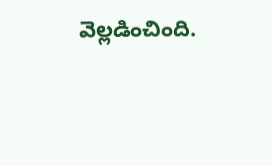వెల్లడించింది.